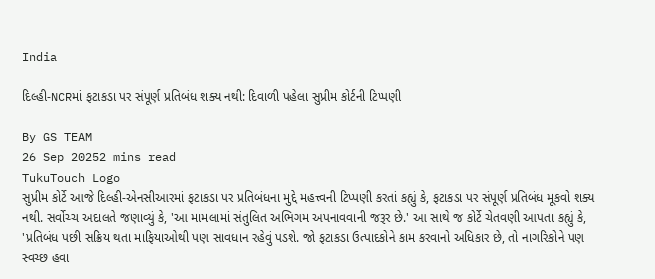India

દિલ્હી-NCRમાં ફટાકડા પર સંપૂર્ણ પ્રતિબંધ શક્ય નથી: દિવાળી પહેલા સુપ્રીમ કોર્ટની ટિપ્પણી

By GS TEAM
26 Sep 20252 mins read
TukuTouch Logo
સુપ્રીમ કોર્ટે આજે દિલ્હી-એનસીઆરમાં ફટાકડા પર પ્રતિબંધના મુદ્દે મહત્ત્વની ટિપ્પણી કરતાં કહ્યું કે, ફટાકડા પર સંપૂર્ણ પ્રતિબંધ મૂકવો શક્ય નથી. સર્વોચ્ચ અદાલતે જણાવ્યું કે, 'આ મામલામાં સંતુલિત અભિગમ અપનાવવાની જરૂર છે.' આ સાથે જ કોર્ટે ચેતવણી આપતા કહ્યું કે, 'પ્રતિબંધ પછી સક્રિય થતા માફિયાઓથી પણ સાવધાન રહેવું પડશે. જો ફટાકડા ઉત્પાદકોને કામ કરવાનો અધિકાર છે, તો નાગરિકોને પણ સ્વચ્છ હવા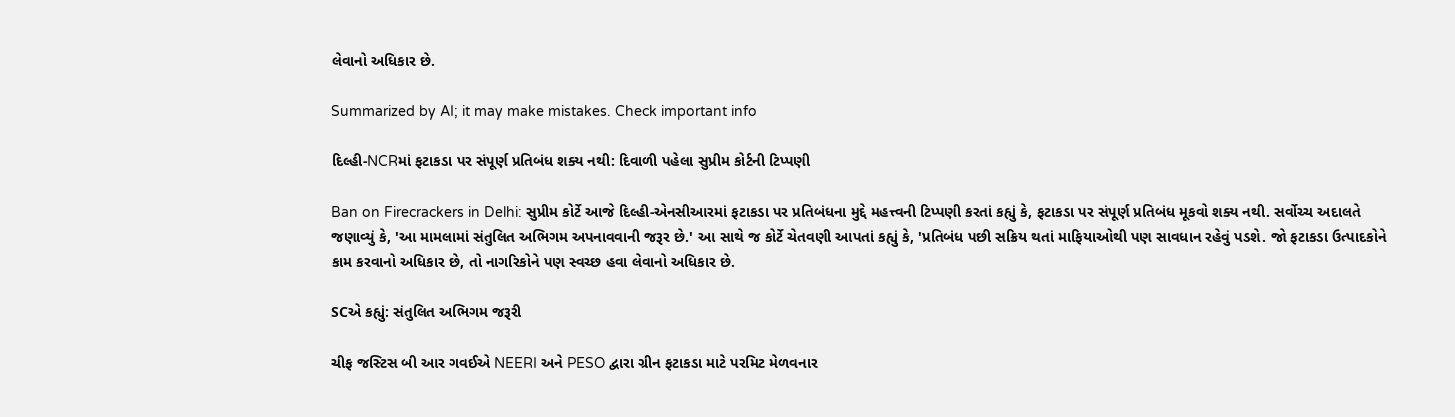લેવાનો અધિકાર છે.

Summarized by AI; it may make mistakes. Check important info

દિલ્હી-NCRમાં ફટાકડા પર સંપૂર્ણ પ્રતિબંધ શક્ય નથી: દિવાળી પહેલા સુપ્રીમ કોર્ટની ટિપ્પણી

Ban on Firecrackers in Delhi: સુપ્રીમ કોર્ટે આજે દિલ્હી-એનસીઆરમાં ફટાકડા પર પ્રતિબંધના મુદ્દે મહત્ત્વની ટિપ્પણી કરતાં કહ્યું કે, ફટાકડા પર સંપૂર્ણ પ્રતિબંધ મૂકવો શક્ય નથી. સર્વોચ્ચ અદાલતે જણાવ્યું કે, 'આ મામલામાં સંતુલિત અભિગમ અપનાવવાની જરૂર છે.' આ સાથે જ કોર્ટે ચેતવણી આપતાં કહ્યું કે, 'પ્રતિબંધ પછી સક્રિય થતાં માફિયાઓથી પણ સાવધાન રહેવું પડશે. જો ફટાકડા ઉત્પાદકોને કામ કરવાનો અધિકાર છે, તો નાગરિકોને પણ સ્વચ્છ હવા લેવાનો અધિકાર છે.

SCએ કહ્યું: સંતુલિત અભિગમ જરૂરી

ચીફ જસ્ટિસ બી આર ગવઈએ NEERI અને PESO દ્વારા ગ્રીન ફટાકડા માટે પરમિટ મેળવનાર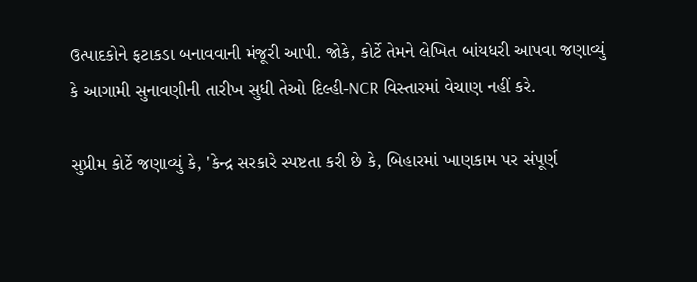ઉત્પાદકોને ફટાકડા બનાવવાની મંજૂરી આપી. જોકે, કોર્ટે તેમને લેખિત બાંયધરી આપવા જણાવ્યું કે આગામી સુનાવણીની તારીખ સુધી તેઓ દિલ્હી-NCR વિસ્તારમાં વેચાણ નહીં કરે.

સુપ્રીમ કોર્ટે જણાવ્યું કે, 'કેન્દ્ર સરકારે સ્પષ્ટતા કરી છે કે, બિહારમાં ખાણકામ પર સંપૂર્ણ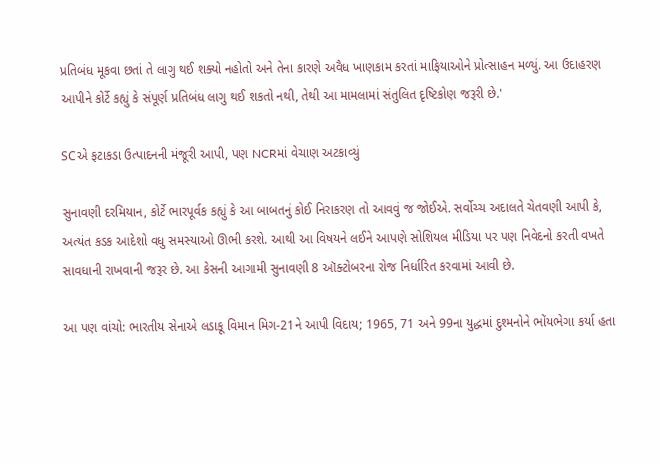પ્રતિબંધ મૂકવા છતાં તે લાગુ થઈ શક્યો નહોતો અને તેના કારણે અવૈધ ખાણકામ કરતાં માફિયાઓને પ્રોત્સાહન મળ્યું. આ ઉદાહરણ આપીને કોર્ટે કહ્યું કે સંપૂર્ણ પ્રતિબંધ લાગુ થઈ શકતો નથી, તેથી આ મામલામાં સંતુલિત દૃષ્ટિકોણ જરૂરી છે.'

SCએ ફટાકડા ઉત્પાદનની મંજૂરી આપી, પણ NCRમાં વેચાણ અટકાવ્યું

સુનાવણી દરમિયાન, કોર્ટે ભારપૂર્વક કહ્યું કે આ બાબતનું કોઈ નિરાકરણ તો આવવું જ જોઈએ. સર્વોચ્ચ અદાલતે ચેતવણી આપી કે, અત્યંત કડક આદેશો વધુ સમસ્યાઓ ઊભી કરશે. આથી આ વિષયને લઈને આપણે સોશિયલ મીડિયા પર પણ નિવેદનો કરતી વખતે સાવધાની રાખવાની જરૂર છે. આ કેસની આગામી સુનાવણી 8 ઑક્ટોબરના રોજ નિર્ધારિત કરવામાં આવી છે.

આ પણ વાંચો: ભારતીય સેનાએ લડાકૂ વિમાન મિગ-21ને આપી વિદાય; 1965, 71 અને 99ના યુદ્ધમાં દુશ્મનોને ભોંયભેગા કર્યા હતા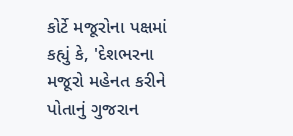કોર્ટે મજૂરોના પક્ષમાં કહ્યું કે, 'દેશભરના મજૂરો મહેનત કરીને પોતાનું ગુજરાન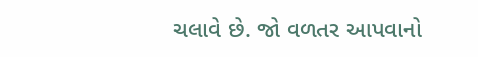ચલાવે છે. જો વળતર આપવાનો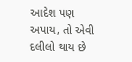આદેશ પણ અપાય, તો એવી દલીલો થાય છે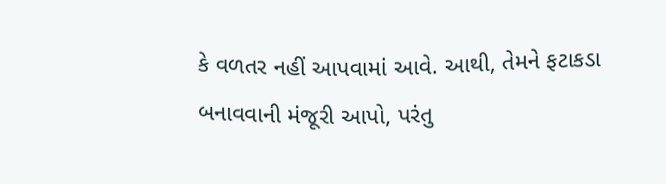કે વળતર નહીં આપવામાં આવે. આથી, તેમને ફટાકડા બનાવવાની મંજૂરી આપો, પરંતુ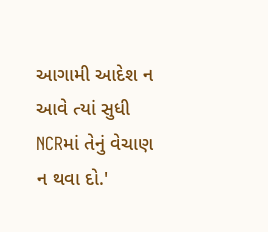આગામી આદેશ ન આવે ત્યાં સુધી NCRમાં તેનું વેચાણ ન થવા દો.'